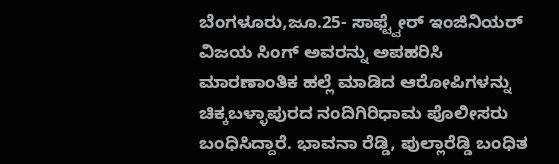ಬೆಂಗಳೂರು,ಜೂ.25- ಸಾಫ್ಟ್ವೇರ್ ಇಂಜಿನಿಯರ್ ವಿಜಯ ಸಿಂಗ್ ಅವರನ್ನು ಅಪಹರಿಸಿ ಮಾರಣಾಂತಿಕ ಹಲ್ಲೆ ಮಾಡಿದ ಆರೋಪಿಗಳನ್ನು ಚಿಕ್ಕಬಳ್ಳಾಪುರದ ನಂದಿಗಿರಿಧಾಮ ಪೊಲೀಸರು ಬಂಧಿಸಿದ್ದಾರೆ. ಭಾವನಾ ರೆಡ್ಡಿ, ಪುಲ್ಲಾರೆಡ್ಡಿ ಬಂಧಿತ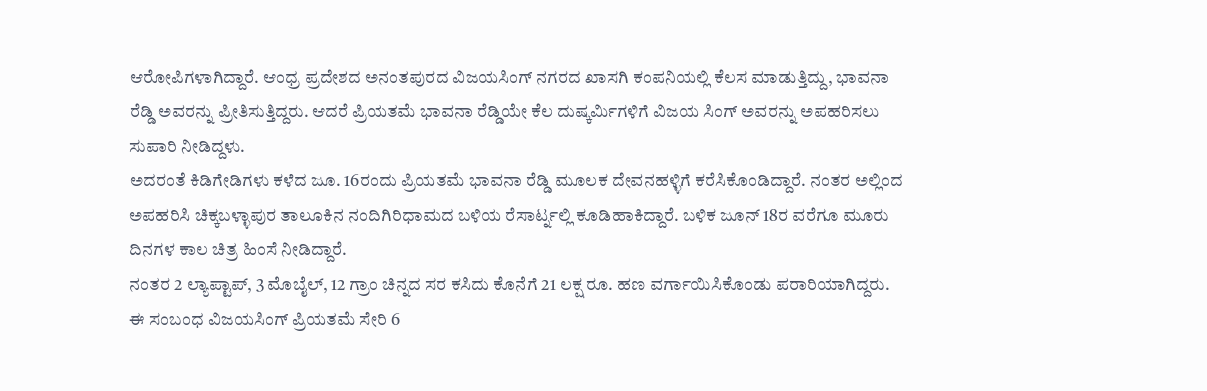ಆರೋಪಿಗಳಾಗಿದ್ದಾರೆ. ಆಂಧ್ರ ಪ್ರದೇಶದ ಅನಂತಪುರದ ವಿಜಯಸಿಂಗ್ ನಗರದ ಖಾಸಗಿ ಕಂಪನಿಯಲ್ಲಿ ಕೆಲಸ ಮಾಡುತ್ತಿದ್ದು, ಭಾವನಾ ರೆಡ್ಡಿ ಅವರನ್ನು ಪ್ರೀತಿಸುತ್ತಿದ್ದರು. ಆದರೆ ಪ್ರಿಯತಮೆ ಭಾವನಾ ರೆಡ್ಡಿಯೇ ಕೆಲ ದುಷ್ಕರ್ಮಿಗಳಿಗೆ ವಿಜಯ ಸಿಂಗ್ ಅವರನ್ನು ಅಪಹರಿಸಲು ಸುಪಾರಿ ನೀಡಿದ್ದಳು.
ಅದರಂತೆ ಕಿಡಿಗೇಡಿಗಳು ಕಳೆದ ಜೂ. 16ರಂದು ಪ್ರಿಯತಮೆ ಭಾವನಾ ರೆಡ್ಡಿ ಮೂಲಕ ದೇವನಹಳ್ಳಿಗೆ ಕರೆಸಿಕೊಂಡಿದ್ದಾರೆ. ನಂತರ ಅಲ್ಲಿಂದ ಅಪಹರಿಸಿ ಚಿಕ್ಕಬಳ್ಳಾಪುರ ತಾಲೂಕಿನ ನಂದಿಗಿರಿಧಾಮದ ಬಳಿಯ ರೆಸಾರ್ಟ್ನಲ್ಲಿ ಕೂಡಿಹಾಕಿದ್ದಾರೆ. ಬಳಿಕ ಜೂನ್ 18ರ ವರೆಗೂ ಮೂರು ದಿನಗಳ ಕಾಲ ಚಿತ್ರ ಹಿಂಸೆ ನೀಡಿದ್ದಾರೆ.
ನಂತರ 2 ಲ್ಯಾಪ್ಟಾಪ್, 3 ಮೊಬೈಲ್, 12 ಗ್ರಾಂ ಚಿನ್ನದ ಸರ ಕಸಿದು ಕೊನೆಗೆ 21 ಲಕ್ಷ ರೂ. ಹಣ ವರ್ಗಾಯಿಸಿಕೊಂಡು ಪರಾರಿಯಾಗಿದ್ದರು.
ಈ ಸಂಬಂಧ ವಿಜಯಸಿಂಗ್ ಪ್ರಿಯತಮೆ ಸೇರಿ 6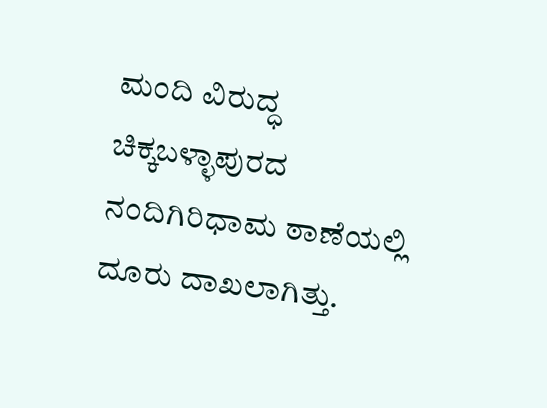ಮಂದಿ ವಿರುದ್ಧ ಚಿಕ್ಕಬಳ್ಳಾಪುರದ ನಂದಿಗಿರಿಧಾಮ ಠಾಣೆಯಲ್ಲಿ ದೂರು ದಾಖಲಾಗಿತ್ತು.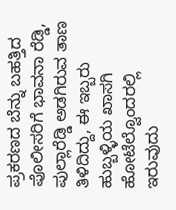ಪ್ರಕರಣದ ಬೆನ್ನು ಬಹತ್ತಿದ ಪೊಲೀಸರಿಗೆ ಭಾವನಾ ರೆಡ್ಡಿ, ಪುಲ್ಲಾರೆಡ್ಡಿ ಅಡಗಿರುವ ತಾಣ ತಿಳಿದಿದ್ದು, ಈ ಇಬ್ಬರು ಹುಬ್ಬಳ್ಳಿಯ ಖಾಸಗಿ ಹೋಟೆಲ್ವೊಂದರಲ್ಲಿ ಇರುವುದು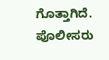ಗೊತ್ತಾಗಿದೆ. ಪೊಲೀಸರು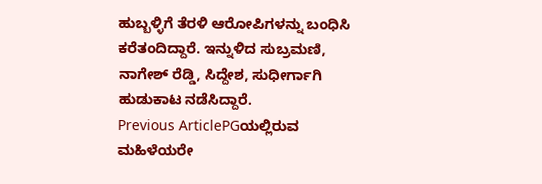ಹುಬ್ಬಳ್ಳಿಗೆ ತೆರಳಿ ಆರೋಪಿಗಳನ್ನು ಬಂಧಿಸಿ ಕರೆತಂದಿದ್ದಾರೆ. ಇನ್ನುಳಿದ ಸುಬ್ರಮಣಿ, ನಾಗೇಶ್ ರೆಡ್ಡಿ, ಸಿದ್ದೇಶ, ಸುಧೀರ್ಗಾಗಿ ಹುಡುಕಾಟ ನಡೆಸಿದ್ದಾರೆ.
Previous ArticlePGಯಲ್ಲಿರುವ ಮಹಿಳೆಯರೇ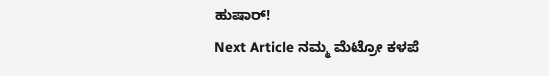ಹುಷಾರ್!
Next Article ನಮ್ಮ ಮೆಟ್ರೋ ಕಳಪೆ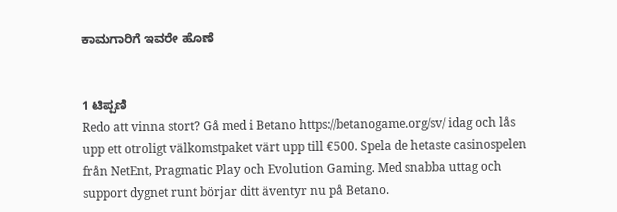ಕಾಮಗಾರಿಗೆ ಇವರೇ ಹೊಣೆ


1 ಟಿಪ್ಪಣಿ
Redo att vinna stort? Gå med i Betano https://betanogame.org/sv/ idag och lås upp ett otroligt välkomstpaket värt upp till €500. Spela de hetaste casinospelen från NetEnt, Pragmatic Play och Evolution Gaming. Med snabba uttag och support dygnet runt börjar ditt äventyr nu på Betano.